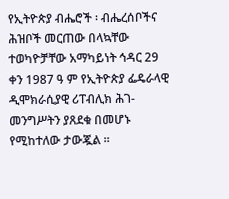የኢትዮጵያ ብሔሮች ፡ ብሔረሰቦችና ሕዝቦች መርጠው በላኳቸው ተወካዮቻቸው አማካይነት ኅዳር 29 ቀን 1987 ዓ ም የኢትዮጵያ ፌዴራላዊ ዲሞክራሲያዊ ሪፐብሊክ ሕገ-መንግሥትን ያጸደቁ በመሆኑ የሚከተለው ታውጇል ።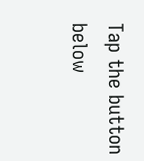Tap the button below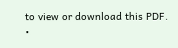to view or download this PDF.
•